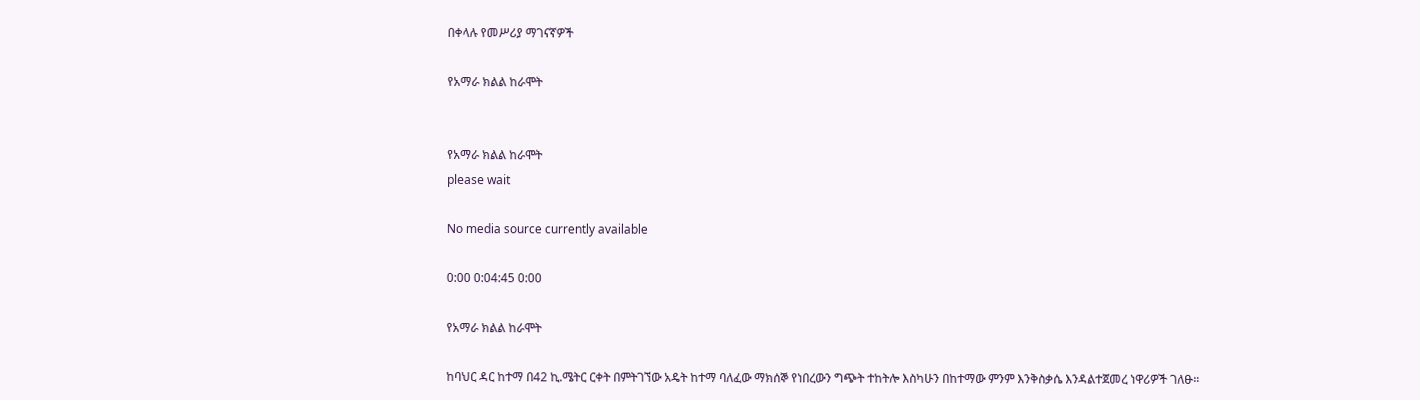በቀላሉ የመሥሪያ ማገናኛዎች

የአማራ ክልል ከራሞት


የአማራ ክልል ከራሞት
please wait

No media source currently available

0:00 0:04:45 0:00

የአማራ ክልል ከራሞት

ከባህር ዳር ከተማ በ42 ኪ.ሜትር ርቀት በምትገኘው አዴት ከተማ ባለፈው ማክሰኞ የነበረውን ግጭት ተከትሎ እስካሁን በከተማው ምንም እንቅስቃሴ እንዳልተጀመረ ነዋሪዎች ገለፁ።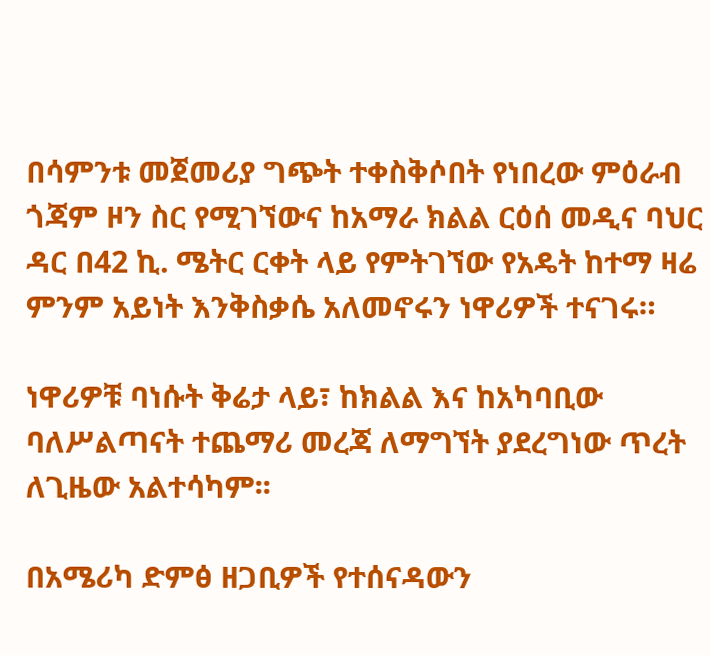በሳምንቱ መጀመሪያ ግጭት ተቀስቅሶበት የነበረው ምዕራብ ጎጃም ዞን ስር የሚገኘውና ከአማራ ክልል ርዕሰ መዲና ባህር ዳር በ42 ኪ. ሜትር ርቀት ላይ የምትገኘው የአዴት ከተማ ዛሬ ምንም አይነት እንቅስቃሴ አለመኖሩን ነዋሪዎች ተናገሩ።

ነዋሪዎቹ ባነሱት ቅሬታ ላይ፣ ከክልል እና ከአካባቢው ባለሥልጣናት ተጨማሪ መረጃ ለማግኘት ያደረግነው ጥረት ለጊዜው አልተሳካም፡፡

በአሜሪካ ድምፅ ዘጋቢዎች የተሰናዳውን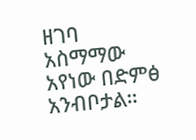ዘገባ አስማማው አየነው በድምፅ አንብቦታል።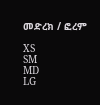መድረክ / ፎረም

XS
SM
MD
LG